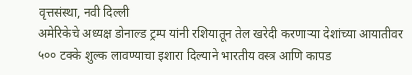वृत्तसंस्था, नवी दिल्ली
अमेरिकेचे अध्यक्ष डोनाल्ड ट्रम्प यांनी रशियातून तेल खरेदी करणाऱ्या देशांच्या आयातीवर ५०० टक्के शुल्क लावण्याचा इशारा दिल्याने भारतीय वस्त्र आणि कापड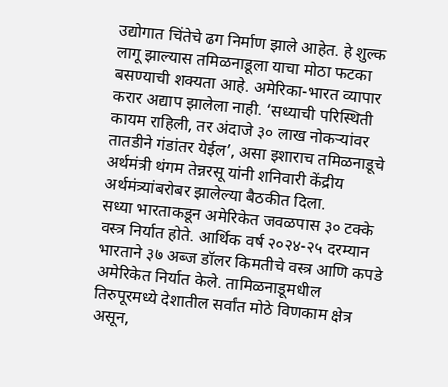उद्योगात चिंतेचे ढग निर्माण झाले आहेत. हे शुल्क लागू झाल्यास तमिळनाडूला याचा मोठा फटका बसण्याची शक्यता आहे. अमेरिका-भारत व्यापार करार अद्याप झालेला नाही. ‘सध्याची परिस्थिती कायम राहिली, तर अंदाजे ३० लाख नोकऱ्यांवर तातडीने गंडांतर येईल’, असा इशाराच तमिळनाडूचे अर्थमंत्री थंगम तेन्नरसू यांनी शनिवारी केंद्रीय अर्थमंत्र्यांबरोबर झालेल्या बैठकीत दिला.
सध्या भारताकडून अमेरिकेत जवळपास ३० टक्के वस्त्र निर्यात होते. आर्थिक वर्ष २०२४-२५ दरम्यान भारताने ३७ अब्ज डॉलर किमतीचे वस्त्र आणि कपडे अमेरिकेत निर्यात केले. तामिळनाडूमधील तिरुपूरमध्ये देशातील सर्वांत मोठे विणकाम क्षेत्र असून,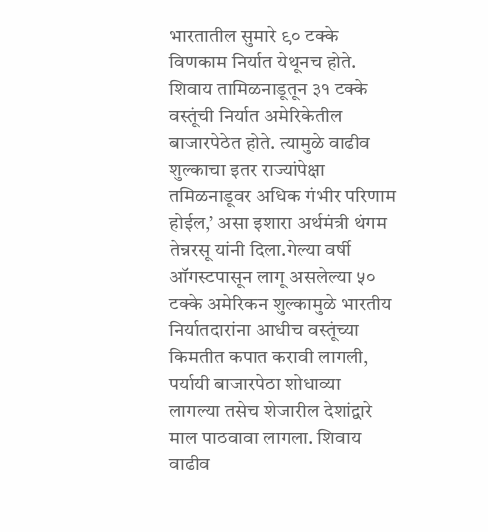भारतातील सुमारे ९० टक्के विणकाम निर्यात येथूनच होते. शिवाय तामिळनाडूतून ३१ टक्के वस्तूंची निर्यात अमेरिकेतील बाजारपेठेत होते. त्यामुळे वाढीव शुल्काचा इतर राज्यांपेक्षा तमिळनाडूवर अधिक गंभीर परिणाम होईल,’ असा इशारा अर्थमंत्री थंगम तेन्नरसू यांनी दिला.गेल्या वर्षी ऑगस्टपासून लागू असलेल्या ५० टक्के अमेरिकन शुल्कामुळे भारतीय निर्यातदारांना आधीच वस्तूंच्या किमतीत कपात करावी लागली, पर्यायी बाजारपेठा शोधाव्या लागल्या तसेच शेजारील देशांद्वारे माल पाठवावा लागला. शिवाय वाढीव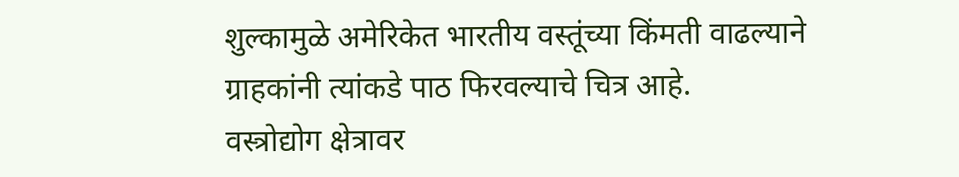शुल्कामुळे अमेरिकेत भारतीय वस्तूंच्या किंमती वाढल्याने ग्राहकांनी त्यांकडे पाठ फिरवल्याचे चित्र आहे.
वस्त्रोद्योग क्षेत्रावर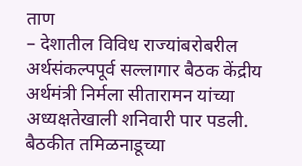ताण
– देशातील विविध राज्यांबरोबरील अर्थसंकल्पपूर्व सल्लागार बैठक केंद्रीय अर्थमंत्री निर्मला सीतारामन यांच्या अध्यक्षतेखाली शनिवारी पार पडली. बैठकीत तमिळनाडूच्या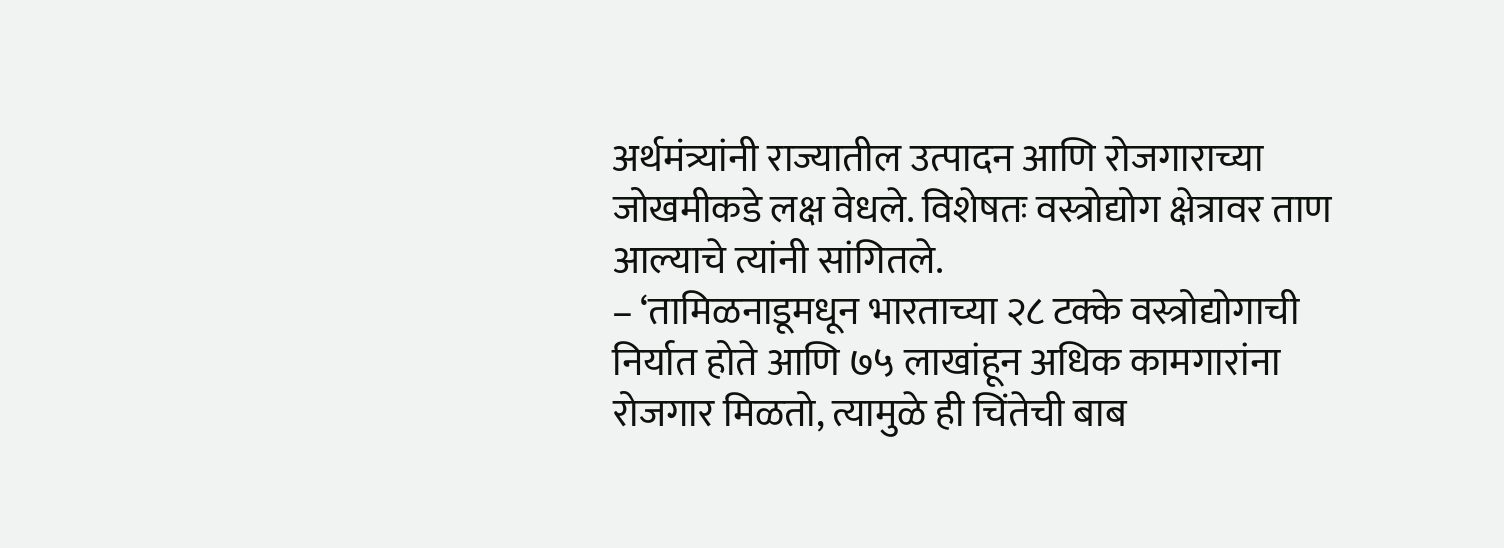अर्थमंत्र्यांनी राज्यातील उत्पादन आणि रोजगाराच्या जोखमीकडे लक्ष वेधले. विशेषतः वस्त्रोद्योग क्षेत्रावर ताण आल्याचे त्यांनी सांगितले.
– ‘तामिळनाडूमधून भारताच्या २८ टक्के वस्त्रोद्योगाची निर्यात होते आणि ७५ लाखांहून अधिक कामगारांना रोजगार मिळतो, त्यामुळे ही चिंतेची बाब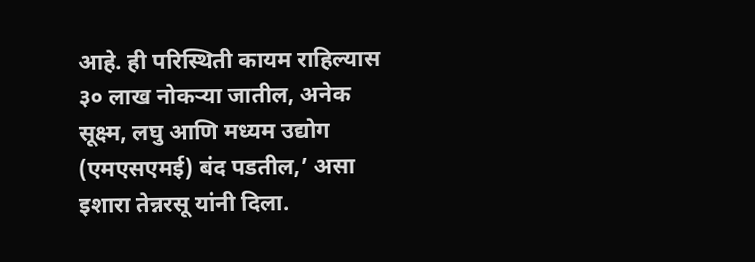आहे. ही परिस्थिती कायम राहिल्यास ३० लाख नोकऱ्या जातील, अनेक सूक्ष्म, लघु आणि मध्यम उद्योग (एमएसएमई) बंद पडतील,’ असा इशारा तेन्नरसू यांनी दिला.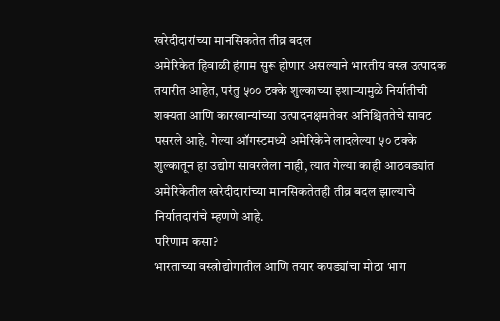खरेदीदारांच्या मानसिकतेत तीव्र बदल
अमेरिकेत हिवाळी हंगाम सुरू होणार असल्याने भारतीय वस्त्र उत्पादक तयारीत आहेत, परंतु ५०० टक्के शुल्काच्या इशाऱ्यामुळे निर्यातीची शक्यता आणि कारखान्यांच्या उत्पादनक्षमतेवर अनिश्चिततेचे सावट पसरले आहे. गेल्या ऑगस्टमध्ये अमेरिकेने लादलेल्या ५० टक्के शुल्कातून हा उद्योग सावरलेला नाही, त्यात गेल्या काही आठवड्यांत अमेरिकेतील खरेदीदारांच्या मानसिकतेतही तीव्र बदल झाल्याचे निर्यातदारांचे म्हणणे आहे.
परिणाम कसा?
भारताच्या वस्त्रोद्योगातील आणि तयार कपड्यांचा मोठा भाग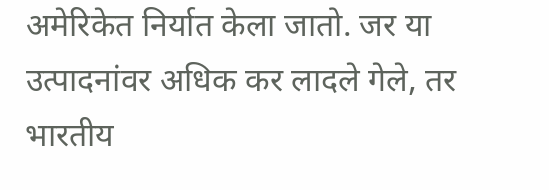अमेरिकेत निर्यात केला जातो. जर या उत्पादनांवर अधिक कर लादले गेले, तर भारतीय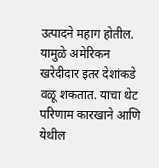उत्पादने महाग होतील. यामुळे अमेरिकन खरेदीदार इतर देशांकडे वळू शकतात. याचा थेट परिणाम कारखाने आणि येथील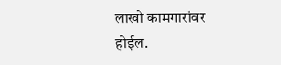लाखो कामगारांवर होईल.